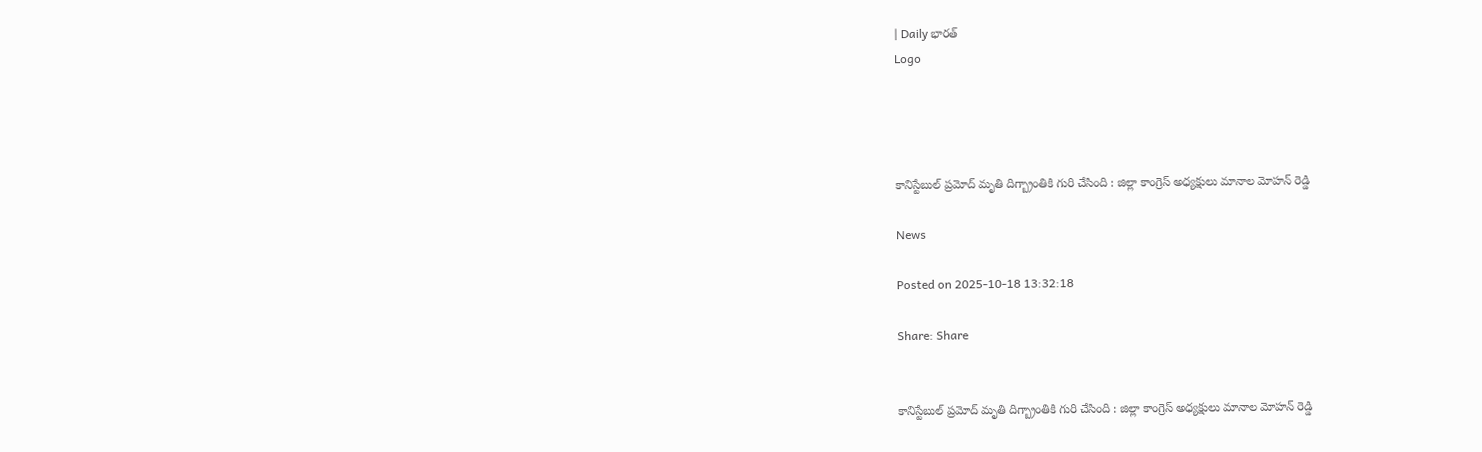| Daily భారత్
Logo




కానిస్టేబుల్ ప్రమోద్ మృతి దిగ్బ్రాంతికి గురి చేసింది : జిల్లా కాంగ్రెస్ అధ్యక్షులు మానాల మోహన్ రెడ్డి

News

Posted on 2025-10-18 13:32:18

Share: Share


కానిస్టేబుల్ ప్రమోద్ మృతి దిగ్బ్రాంతికి గురి చేసింది : జిల్లా కాంగ్రెస్ అధ్యక్షులు మానాల మోహన్ రెడ్డి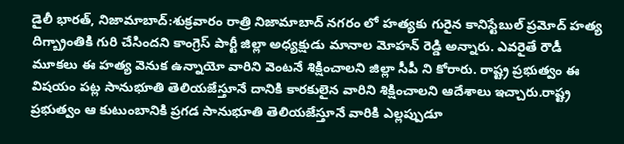డైలీ భారత్, నిజామాబాద్:శుక్రవారం రాత్రి నిజామాబాద్ నగరం లో హత్యకు గురైన కానిస్టేబుల్ ప్రమోద్ హత్య దిగ్బ్రాంతికి గురి చేసిందని కాంగ్రెస్ పార్టీ జిల్లా అధ్యక్షుడు మానాల మోహన్ రెడ్డి అన్నారు. ఎవరైతే రౌడీ మూకలు ఈ హత్య వెనుక ఉన్నాయో వారిని వెంటనే శిక్షించాలని జిల్లా సీపీ ని కోరారు. రాష్ట్ర ప్రభుత్వం ఈ విషయం పట్ల సానుభూతి తెలియజేస్తూనే దానికి కారకులైన వారిని శిక్షించాలని ఆదేశాలు ఇచ్చారు.రాష్ట్ర ప్రభుత్వం ఆ కుటుంబానికి ప్రగడ సానుభూతి తెలియజేస్తూనే వారికి ఎల్లప్పుడూ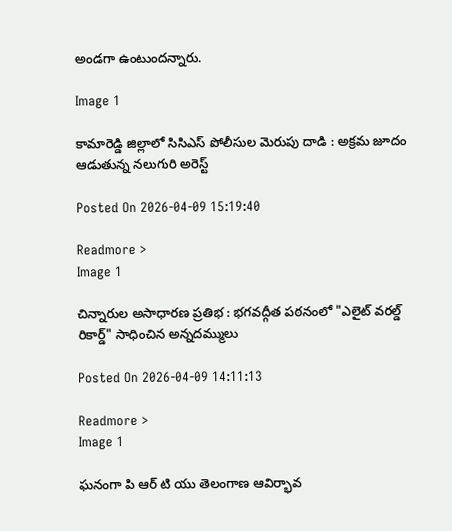అండగా ఉంటుందన్నారు.

Image 1

కామారెడ్డి జిల్లాలో సిసిఎస్ పోలీసుల మెరుపు దాడి : అక్రమ జూదం ఆడుతున్న నలుగురి అరెస్ట్

Posted On 2026-04-09 15:19:40

Readmore >
Image 1

చిన్నారుల అసాధారణ ప్రతిభ : భగవద్గీత పఠనంలో "ఎలైట్ వరల్డ్ రికార్డ్" సాధించిన అన్నదమ్ములు

Posted On 2026-04-09 14:11:13

Readmore >
Image 1

ఘనంగా పి ఆర్ టి యు తెలంగాణ ఆవిర్భావ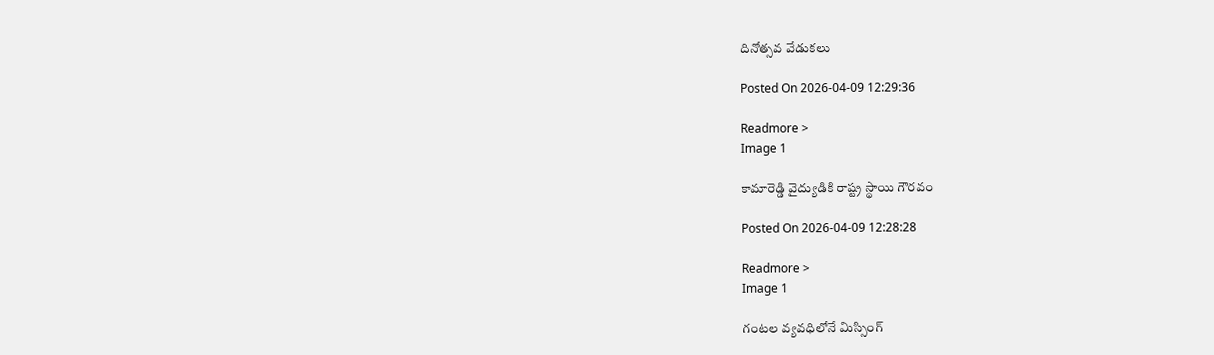దినోత్సవ వేడుకలు

Posted On 2026-04-09 12:29:36

Readmore >
Image 1

కామారెడ్డి వైద్యుడికి రాష్ట్ర స్థాయి గౌరవం

Posted On 2026-04-09 12:28:28

Readmore >
Image 1

గంటల వ్యవధిలోనే మిస్సింగ్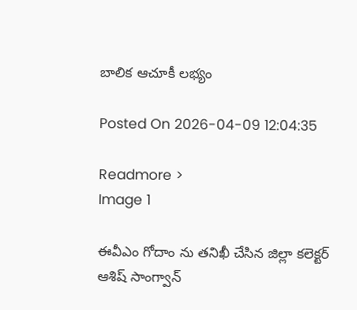బాలిక ఆచూకీ లభ్యం

Posted On 2026-04-09 12:04:35

Readmore >
Image 1

ఈవీఎం గోదాం ను తనిఖీ చేసిన జిల్లా కలెక్టర్ ఆశిష్ సాంగ్వాన్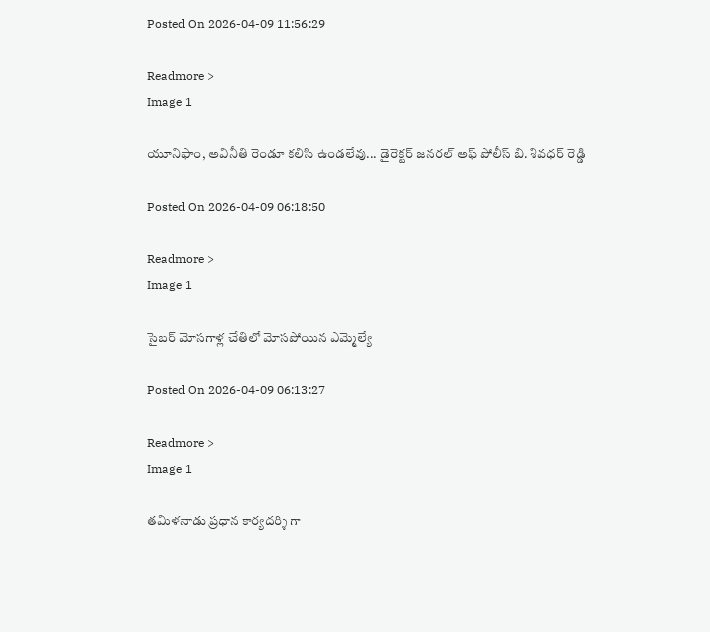Posted On 2026-04-09 11:56:29

Readmore >
Image 1

యూనిఫాం, అవినీతి రెండూ కలిసి ఉండలేవు... డైరెక్టర్ జనరల్ అఫ్ పోలీస్ బి. శివధర్ రెడ్డి

Posted On 2026-04-09 06:18:50

Readmore >
Image 1

సైబర్ మోసగాళ్ల చేతిలో మోసపోయిన ఎమ్మెల్యే

Posted On 2026-04-09 06:13:27

Readmore >
Image 1

తమిళనాడు ప్రధాన కార్యదర్శి గా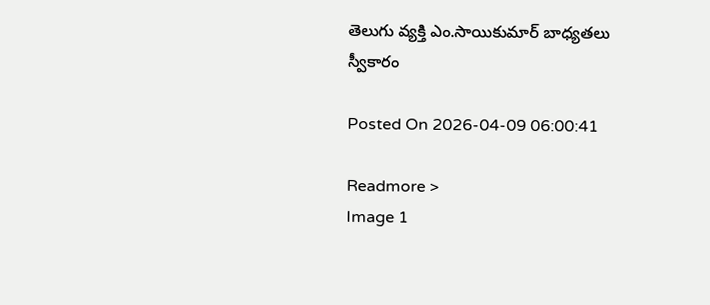తెలుగు వ్యక్తి ఎం.సాయికుమార్ బాధ్యతలు స్వీకారం

Posted On 2026-04-09 06:00:41

Readmore >
Image 1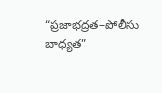“ప్రజాభద్రత–పోలీసు బాధ్యత”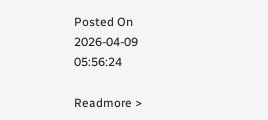Posted On 2026-04-09 05:56:24

Readmore >